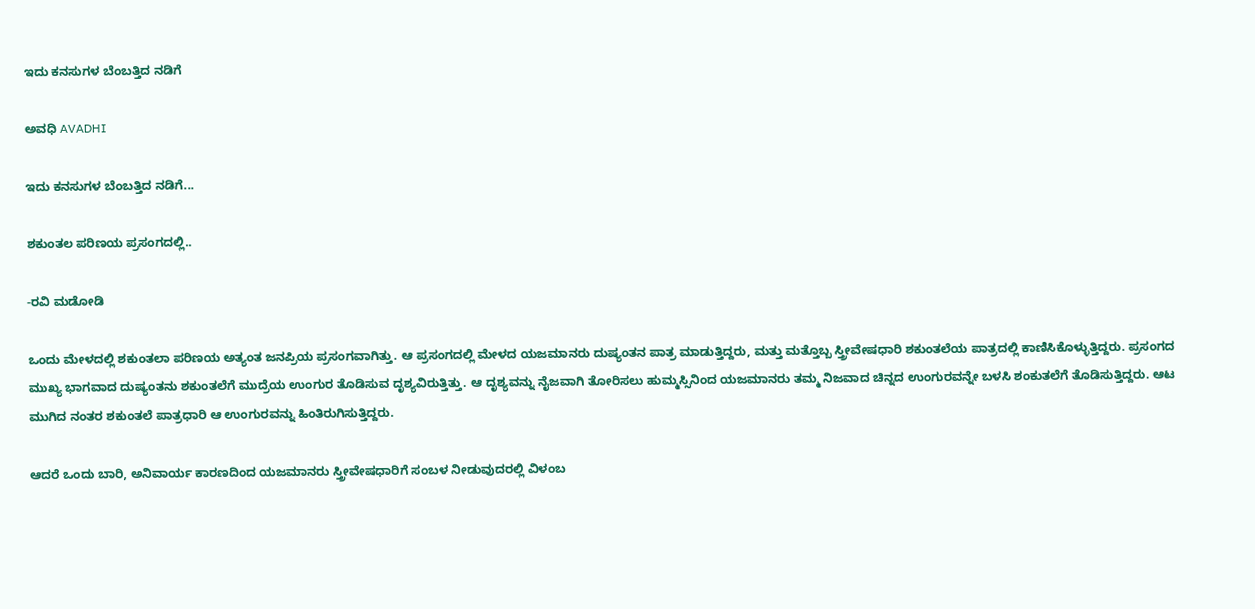ಇದು ಕನಸುಗಳ ಬೆಂಬತ್ತಿದ ನಡಿಗೆ‍

ಅವಧಿ AVADHI

ಇದು ಕನಸುಗಳ ಬೆಂಬತ್ತಿದ ನಡಿಗೆ...

ಶಕುಂತಲ ಪರಿಣಯ ಪ್ರಸಂಗದಲ್ಲಿ..

-ರವಿ ಮಡೋಡಿ

ಒಂದು ಮೇಳದಲ್ಲಿ ಶಕುಂತಲಾ ಪರಿಣಯ ಅತ್ಯಂತ ಜನಪ್ರಿಯ ಪ್ರಸಂಗವಾಗಿತ್ತು. ಆ ಪ್ರಸಂಗದಲ್ಲಿ ಮೇಳದ ಯಜಮಾನರು ದುಷ್ಯಂತನ ಪಾತ್ರ ಮಾಡುತ್ತಿದ್ದರು, ಮತ್ತು ಮತ್ತೊಬ್ಬ ಸ್ತ್ರೀವೇಷಧಾರಿ ಶಕುಂತಲೆಯ ಪಾತ್ರದಲ್ಲಿ ಕಾಣಿಸಿಕೊಳ್ಳುತ್ತಿದ್ದರು. ಪ್ರಸಂಗದ ಮುಖ್ಯ ಭಾಗವಾದ ದುಷ್ಯಂತನು ಶಕುಂತಲೆಗೆ ಮುದ್ರೆಯ ಉಂಗುರ ತೊಡಿಸುವ ದೃಶ್ಯವಿರುತ್ತಿತ್ತು. ಆ ದೃಶ್ಯವನ್ನು ನೈಜವಾಗಿ ತೋರಿಸಲು ಹುಮ್ಮಸ್ಸಿನಿಂದ ಯಜಮಾನರು ತಮ್ಮ ನಿಜವಾದ ಚಿನ್ನದ ಉಂಗುರವನ್ನೇ ಬಳಸಿ ಶಂಕುತಲೆಗೆ ತೊಡಿಸುತ್ತಿದ್ದರು. ಆಟ ಮುಗಿದ ನಂತರ ಶಕುಂತಲೆ ಪಾತ್ರಧಾರಿ ಆ ಉಂಗುರವನ್ನು ಹಿಂತಿರುಗಿಸುತ್ತಿದ್ದರು.

ಆದರೆ ಒಂದು ಬಾರಿ, ಅನಿವಾರ್ಯ ಕಾರಣದಿಂದ ಯಜಮಾನರು ಸ್ತ್ರೀವೇಷಧಾರಿಗೆ ಸಂಬಳ ನೀಡುವುದರಲ್ಲಿ ವಿಳಂಬ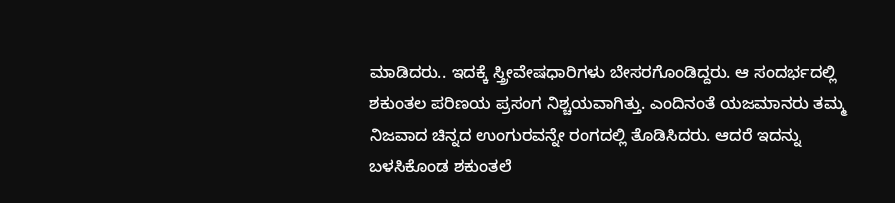ಮಾಡಿದರು.. ಇದಕ್ಕೆ ಸ್ತ್ರೀವೇಷಧಾರಿಗಳು ಬೇಸರಗೊಂಡಿದ್ದರು. ಆ ಸಂದರ್ಭದಲ್ಲಿ ಶಕುಂತಲ ಪರಿಣಯ ಪ್ರಸಂಗ ನಿಶ್ಚಯವಾಗಿತ್ತು. ಎಂದಿನಂತೆ ಯಜಮಾನರು ತಮ್ಮ ನಿಜವಾದ ಚಿನ್ನದ ಉಂಗುರವನ್ನೇ ರಂಗದಲ್ಲಿ ತೊಡಿಸಿದರು. ಆದರೆ ಇದನ್ನು ಬಳಸಿಕೊಂಡ ಶಕುಂತಲೆ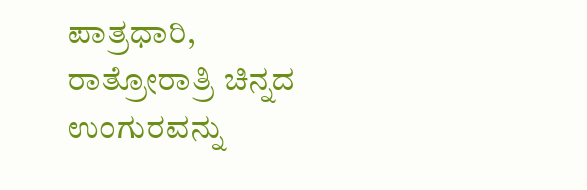ಪಾತ್ರಧಾರಿ, ರಾತ್ರೋರಾತ್ರಿ ಚಿನ್ನದ ಉಂಗುರವನ್ನು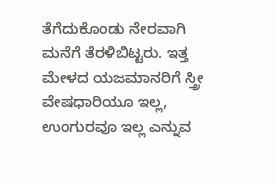ತೆಗೆದುಕೊಂಡು ನೇರವಾಗಿ ಮನೆಗೆ ತೆರಳಿಬಿಟ್ಟರು. ಇತ್ತ ಮೇಳದ ಯಜಮಾನರಿಗೆ ಸ್ತ್ರೀ ವೇಷಧಾರಿಯೂ ಇಲ್ಲ, ಉಂಗುರವೂ ಇಲ್ಲ ಎನ್ನುವ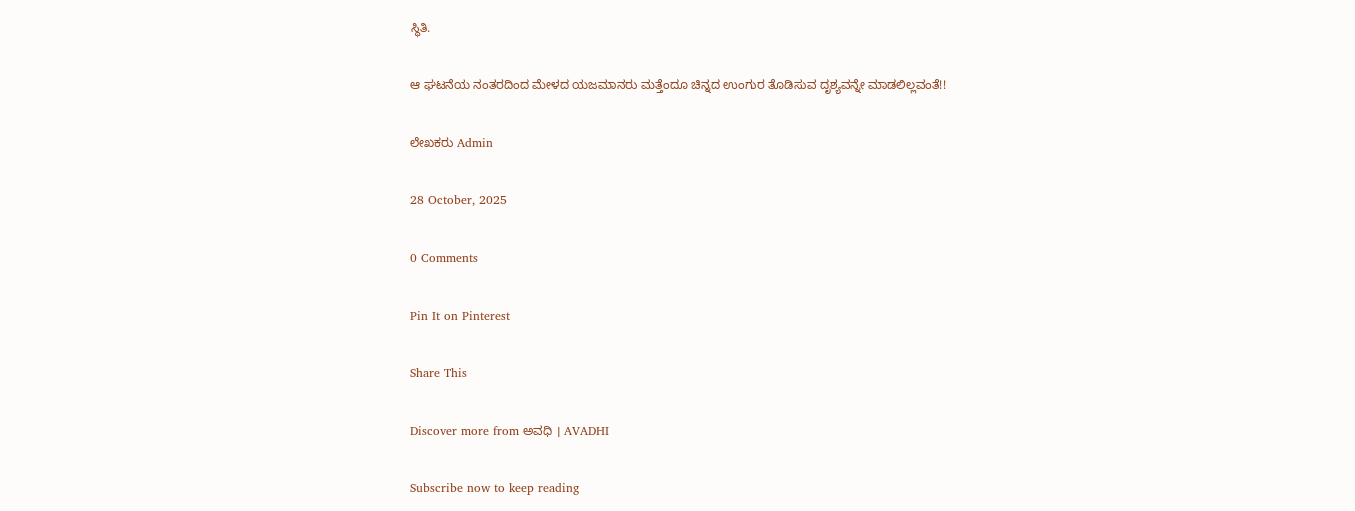ಸ್ಥಿತಿ.

ಆ ಘಟನೆಯ ನಂತರದಿಂದ ಮೇಳದ ಯಜಮಾನರು ಮತ್ತೆಂದೂ ಚಿನ್ನದ ಉಂಗುರ ತೊಡಿಸುವ ದೃಶ್ಯವನ್ನೇ ಮಾಡಲಿಲ್ಲವಂತೆ!!

ಲೇಖಕರು Admin

28 October, 2025

0 Comments

Pin It on Pinterest

Share This

Discover more from ಅವಧಿ । AVADHI

Subscribe now to keep reading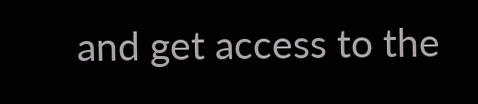and get access to the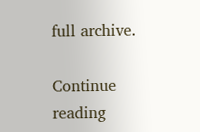full archive.

Continue reading